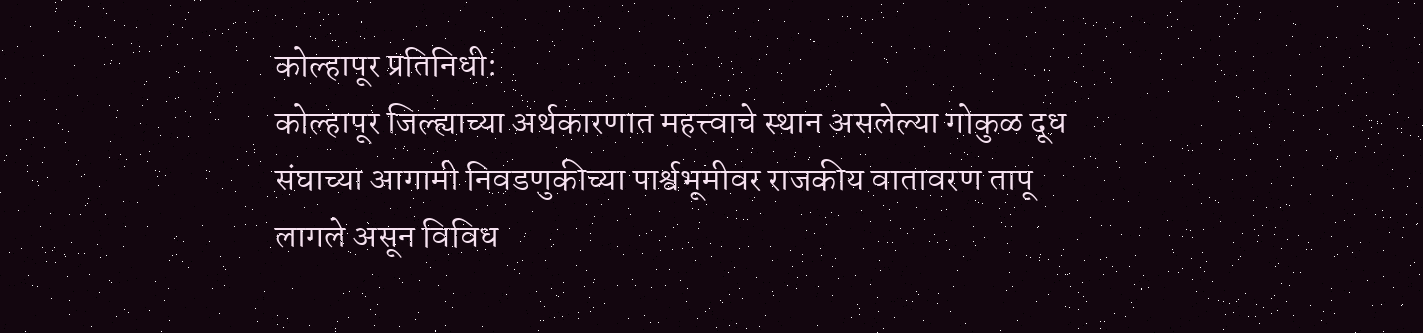कोल्हापूर प्रतिनिधी:
कोल्हापूर जिल्ह्याच्या अर्थकारणात महत्त्वाचे स्थान असलेल्या गोकुळ दूध संघाच्या आगामी निवडणुकीच्या पार्श्वभूमीवर राजकीय वातावरण तापू लागले असून विविध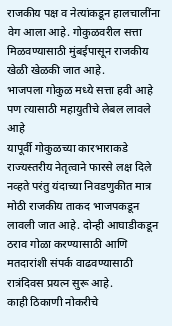राजकीय पक्ष व नेत्यांकडून हालचालींना वेग आला आहे. गोकुळवरील सत्ता मिळवण्यासाठी मुंबईपासून राजकीय खेळी खेळकी जात आहे.
भाजपला गोकुळ मध्ये सत्ता हवी आहे पण त्यासाठी महायुतीचे लेबल लावले आहे
यापूर्वी गोकुळच्या कारभाराकडे राज्यस्तरीय नेतृत्वाने फारसे लक्ष दिले नव्हते परंतु यंदाच्या निवडणुकीत मात्र मोठी राजकीय ताकद भाजपकडून लावली जात आहे. दोन्ही आघाडीकडून ठराव गोळा करण्यासाठी आणि मतदारांशी संपर्क वाढवण्यासाठी रात्रंदिवस प्रयत्न सुरू आहे.
काही ठिकाणी नोकरीचे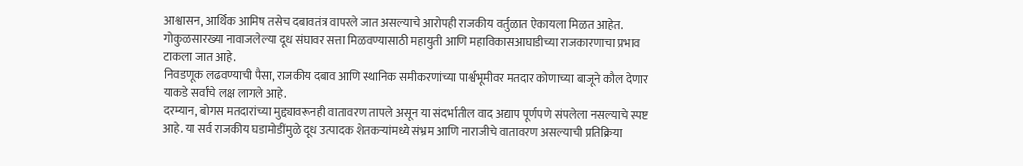आश्वासन, आर्थिक आमिष तसेच दबावतंत्र वापरले जात असल्याचे आरोपही राजकीय वर्तुळात ऐकायला मिळत आहेत. गोकुळसारख्या नावाजलेल्या दूध संघावर सत्ता मिळवण्यासाठी महायुती आणि महाविकासआघाडीच्या राजकारणाचा प्रभाव टाकला जात आहे.
निवडणूक लढवण्याची पैसा, राजकीय दबाव आणि स्थानिक समीकरणांच्या पार्श्वभूमीवर मतदार कोणाच्या बाजूने कौल देणार याकडे सर्वांचे लक्ष लागले आहे.
दरम्यान, बोगस मतदारांच्या मुद्द्यावरूनही वातावरण तापले असून या संदर्भातील वाद अद्याप पूर्णपणे संपलेला नसल्याचे स्पष्ट आहे. या सर्व राजकीय घडामोडींमुळे दूध उत्पादक शेतकऱ्यांमध्ये संभ्रम आणि नाराजीचे वातावरण असल्याची प्रतिक्रिया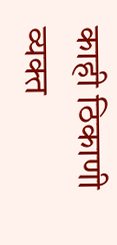काही ठिकाणी व्यक्त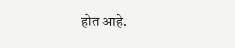होत आहे.